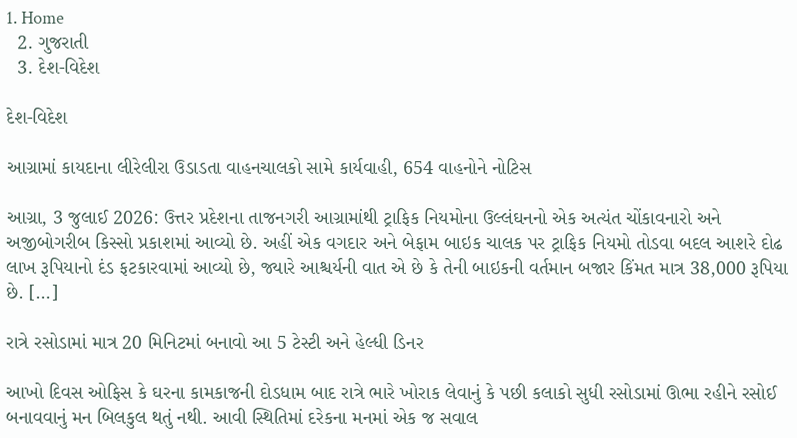1. Home
  2. ગુજરાતી
  3. દેશ-વિદેશ

દેશ-વિદેશ

આગ્રામાં કાયદાના લીરેલીરા ઉડાડતા વાહનચાલકો સામે કાર્યવાહી, 654 વાહનોને નોટિસ

આગ્રા, 3 જુલાઈ 2026: ઉત્તર પ્રદેશના તાજનગરી આગ્રામાંથી ટ્રાફિક નિયમોના ઉલ્લંઘનનો એક અત્યંત ચોંકાવનારો અને અજીબોગરીબ કિસ્સો પ્રકાશમાં આવ્યો છે. અહીં એક વગદાર અને બેફામ બાઇક ચાલક પર ટ્રાફિક નિયમો તોડવા બદલ આશરે દોઢ લાખ રૂપિયાનો દંડ ફટકારવામાં આવ્યો છે, જ્યારે આશ્ચર્યની વાત એ છે કે તેની બાઇકની વર્તમાન બજાર કિંમત માત્ર 38,000 રૂપિયા છે. […]

રાત્રે રસોડામાં માત્ર 20 મિનિટમાં બનાવો આ 5 ટેસ્ટી અને હેલ્ધી ડિનર

આખો દિવસ ઓફિસ કે ઘરના કામકાજની દોડધામ બાદ રાત્રે ભારે ખોરાક લેવાનું કે પછી કલાકો સુધી રસોડામાં ઊભા રહીને રસોઈ બનાવવાનું મન બિલકુલ થતું નથી. આવી સ્થિતિમાં દરેકના મનમાં એક જ સવાલ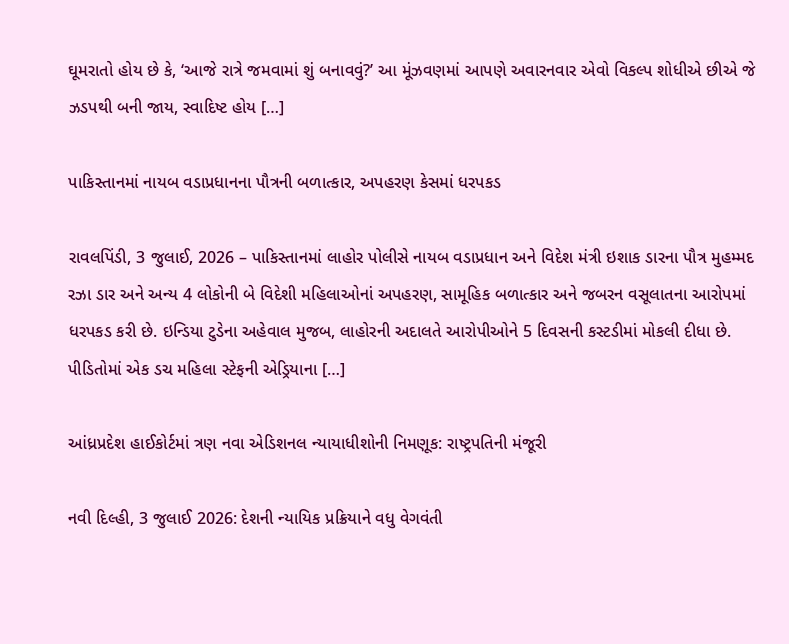ઘૂમરાતો હોય છે કે, ‘આજે રાત્રે જમવામાં શું બનાવવું?’ આ મૂંઝવણમાં આપણે અવારનવાર એવો વિકલ્પ શોધીએ છીએ જે ઝડપથી બની જાય, સ્વાદિષ્ટ હોય […]

પાકિસ્તાનમાં નાયબ વડાપ્રધાનના પૌત્રની બળાત્કાર, અપહરણ કેસમાં ધરપકડ

રાવલપિંડી, 3 જુલાઈ, 2026 – પાકિસ્તાનમાં લાહોર પોલીસે નાયબ વડાપ્રધાન અને વિદેશ મંત્રી ઇશાક ડારના પૌત્ર મુહમ્મદ રઝા ડાર અને અન્ય 4 લોકોની બે વિદેશી મહિલાઓનાં અપહરણ, સામૂહિક બળાત્કાર અને જબરન વસૂલાતના આરોપમાં ધરપકડ કરી છે. ઇન્ડિયા ટુડેના અહેવાલ મુજબ, લાહોરની અદાલતે આરોપીઓને 5 દિવસની કસ્ટડીમાં મોકલી દીધા છે. પીડિતોમાં એક ડચ મહિલા સ્ટેફની એડ્રિયાના […]

આંધ્રપ્રદેશ હાઈકોર્ટમાં ત્રણ નવા એડિશનલ ન્યાયાધીશોની નિમણૂક: રાષ્ટ્રપતિની મંજૂરી

નવી દિલ્હી, 3 જુલાઈ 2026: દેશની ન્યાયિક પ્રક્રિયાને વધુ વેગવંતી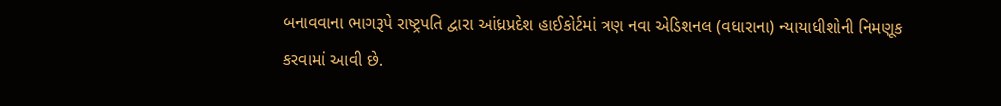બનાવવાના ભાગરૂપે રાષ્ટ્રપતિ દ્વારા આંધ્રપ્રદેશ હાઈકોર્ટમાં ત્રણ નવા એડિશનલ (વધારાના) ન્યાયાધીશોની નિમણૂક કરવામાં આવી છે.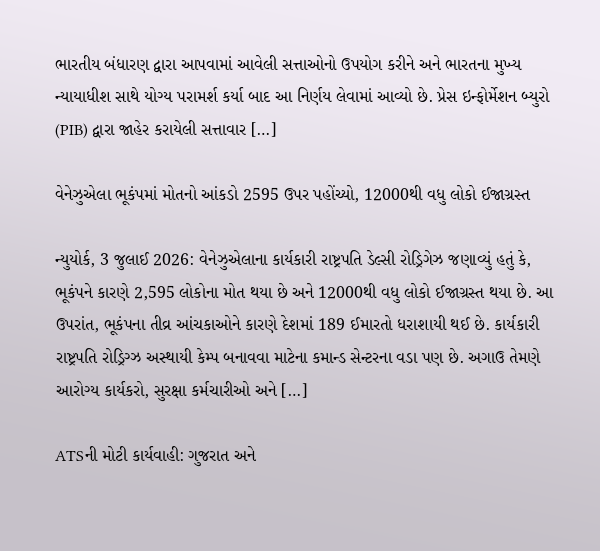ભારતીય બંધારણ દ્વારા આપવામાં આવેલી સત્તાઓનો ઉપયોગ કરીને અને ભારતના મુખ્ય ન્યાયાધીશ સાથે યોગ્ય પરામર્શ કર્યા બાદ આ નિર્ણય લેવામાં આવ્યો છે. પ્રેસ ઇન્ફોર્મેશન બ્યુરો (PIB) દ્વારા જાહેર કરાયેલી સત્તાવાર […]

વેનેઝુએલા ભૂકંપમાં મોતનો આંકડો 2595 ઉપર પહોંચ્યો, 12000થી વધુ લોકો ઈજાગ્રસ્ત

ન્યુયોર્ક, 3 જુલાઈ 2026: વેનેઝુએલાના કાર્યકારી રાષ્ટ્રપતિ ડેલ્સી રોડ્રિગેઝ જણાવ્યું હતું કે, ભૂકંપને કારણે 2,595 લોકોના મોત થયા છે અને 12000થી વધુ લોકો ઈજાગ્રસ્ત થયા છે. આ ઉપરાંત, ભૂકંપના તીવ્ર આંચકાઓને કારણે દેશમાં 189 ઈમારતો ધરાશાયી થઈ છે. કાર્યકારી રાષ્ટ્રપતિ રોડ્રિગ્ઝ અસ્થાયી કેમ્પ બનાવવા માટેના કમાન્ડ સેન્ટરના વડા પણ છે. અગાઉ તેમણે આરોગ્ય કાર્યકરો, સુરક્ષા કર્મચારીઓ અને […]

ATSની મોટી કાર્યવાહી: ગુજરાત અને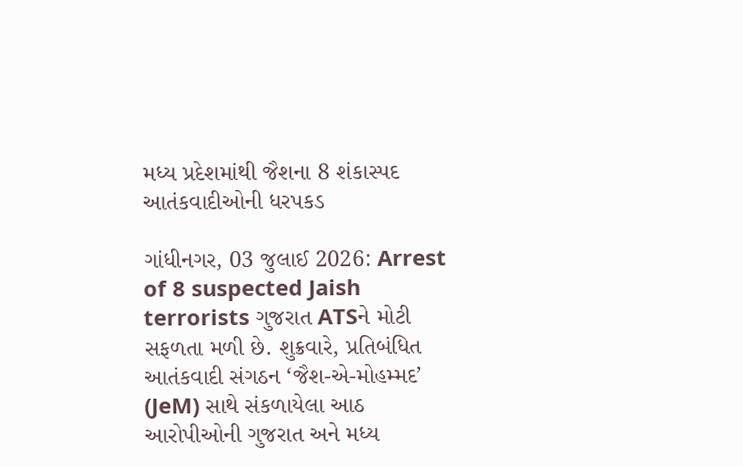મધ્ય પ્રદેશમાંથી જૈશના 8 શંકાસ્પદ આતંકવાદીઓની ધરપકડ

ગાંધીનગર, 03 જુલાઈ 2026: Arrest of 8 suspected Jaish terrorists ગુજરાત ATSને મોટી સફળતા મળી છે. શુક્રવારે, પ્રતિબંધિત આતંકવાદી સંગઠન ‘જૈશ-એ-મોહમ્મદ’ (JeM) સાથે સંકળાયેલા આઠ આરોપીઓની ગુજરાત અને મધ્ય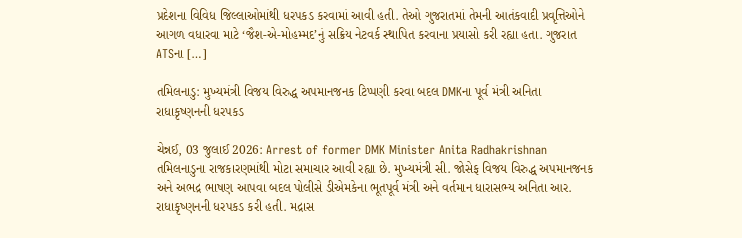પ્રદેશના વિવિધ જિલ્લાઓમાંથી ધરપકડ કરવામાં આવી હતી. તેઓ ગુજરાતમાં તેમની આતંકવાદી પ્રવૃત્તિઓને આગળ વધારવા માટે ‘જૈશ-એ-મોહમ્મદ’નું સક્રિય નેટવર્ક સ્થાપિત કરવાના પ્રયાસો કરી રહ્યા હતા. ગુજરાત ATSના […]

તમિલનાડુ: મુખ્યમંત્રી વિજય વિરુદ્ધ અપમાનજનક ટિપ્પણી કરવા બદલ DMKના પૂર્વ મંત્રી અનિતા રાધાકૃષ્ણનની ધરપકડ

ચેન્નઈ, 03 જુલાઈ 2026: Arrest of former DMK Minister Anita Radhakrishnan તમિલનાડુના રાજકારણમાંથી મોટા સમાચાર આવી રહ્યા છે. મુખ્યમંત્રી સી. જોસેફ વિજય વિરુદ્ધ અપમાનજનક અને અભદ્ર ભાષણ આપવા બદલ પોલીસે ડીએમકેના ભૂતપૂર્વ મંત્રી અને વર્તમાન ધારાસભ્ય અનિતા આર. રાધાકૃષ્ણનની ધરપકડ કરી હતી. મદ્રાસ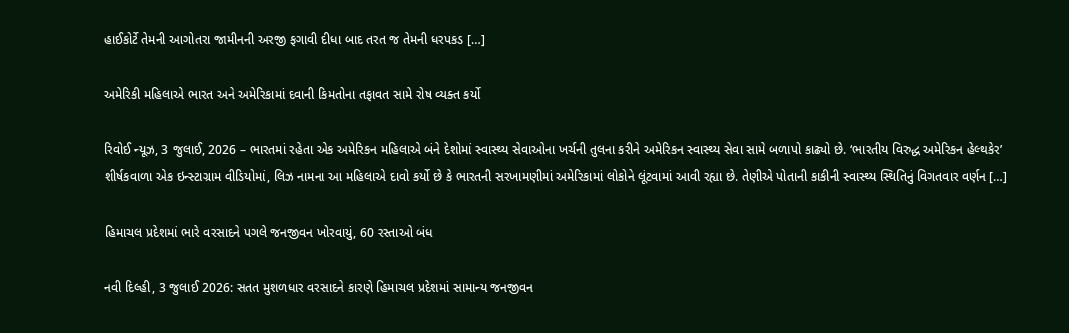હાઈકોર્ટે તેમની આગોતરા જામીનની અરજી ફગાવી દીધા બાદ તરત જ તેમની ધરપકડ […]

અમેરિકી મહિલાએ ભારત અને અમેરિકામાં દવાની કિમતોના તફાવત સામે રોષ વ્યક્ત કર્યો

રિવોઈ ન્યૂઝ, 3 જુલાઈ, 2026 – ભારતમાં રહેતા એક અમેરિકન મહિલાએ બંને દેશોમાં સ્વાસ્થ્ય સેવાઓના ખર્ચની તુલના કરીને અમેરિકન સ્વાસ્થ્ય સેવા સામે બળાપો કાઢ્યો છે. ‘ભારતીય વિરુદ્ધ અમેરિકન હેલ્થકેર’ શીર્ષકવાળા એક ઇન્સ્ટાગ્રામ વીડિયોમાં, લિઝ નામના આ મહિલાએ દાવો કર્યો છે કે ભારતની સરખામણીમાં અમેરિકામાં લોકોને લૂંટવામાં આવી રહ્યા છે. તેણીએ પોતાની કાકીની સ્વાસ્થ્ય સ્થિતિનું વિગતવાર વર્ણન […]

હિમાચલ પ્રદેશમાં ભારે વરસાદને પગલે જનજીવન ખોરવાયું, 60 રસ્તાઓ બંધ

નવી દિલ્હી, 3 જુલાઈ 2026: સતત મુશળધાર વરસાદને કારણે હિમાચલ પ્રદેશમાં સામાન્ય જનજીવન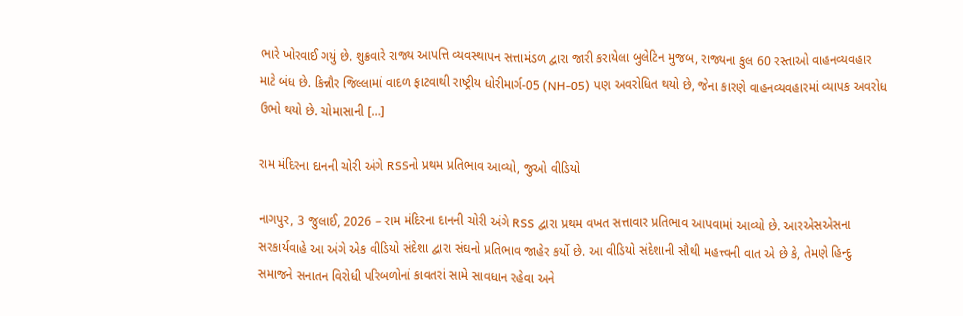ભારે ખોરવાઈ ગયું છે. શુક્રવારે રાજ્ય આપત્તિ વ્યવસ્થાપન સત્તામંડળ દ્વારા જારી કરાયેલા બુલેટિન મુજબ, રાજ્યના કુલ 60 રસ્તાઓ વાહનવ્યવહાર માટે બંધ છે. કિન્નૌર જિલ્લામાં વાદળ ફાટવાથી રાષ્ટ્રીય ધોરીમાર્ગ-05 (NH-05) પણ અવરોધિત થયો છે, જેના કારણે વાહનવ્યવહારમાં વ્યાપક અવરોધ ઉભો થયો છે. ચોમાસાની […]

રામ મંદિરના દાનની ચોરી અંગે RSSનો પ્રથમ પ્રતિભાવ આવ્યો, જુઓ વીડિયો

નાગપુર, 3 જુલાઈ, 2026 – રામ મંદિરના દાનની ચોરી અંગે RSS દ્વારા પ્રથમ વખત સત્તાવાર પ્રતિભાવ આપવામાં આવ્યો છે. આરએસએસના સરકાર્યવાહે આ અંગે એક વીડિયો સંદેશા દ્વારા સંઘનો પ્રતિભાવ જાહેર કર્યો છે. આ વીડિયો સંદેશાની સૌથી મહત્ત્વની વાત એ છે કે, તેમણે હિન્દુ સમાજને સનાતન વિરોધી પરિબળોનાં કાવતરાં સામે સાવધાન રહેવા અને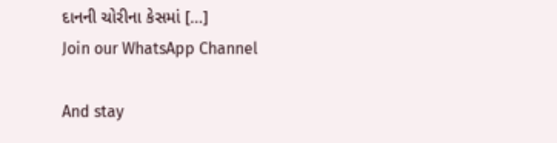દાનની ચોરીના કેસમાં […]
Join our WhatsApp Channel

And stay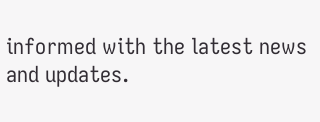informed with the latest news and updates.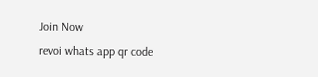Join Now
revoi whats app qr code